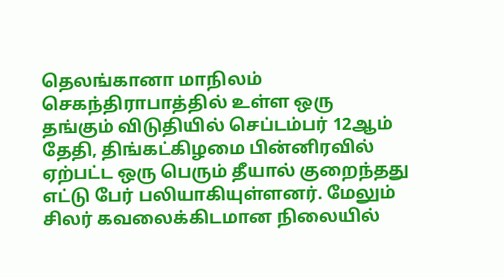தெலங்கானா மாநிலம் செகந்திராபாத்தில் உள்ள ஒரு தங்கும் விடுதியில் செப்டம்பர் 12ஆம் தேதி, திங்கட்கிழமை பின்னிரவில் ஏற்பட்ட ஒரு பெரும் தீயால் குறைந்தது எட்டு பேர் பலியாகியுள்ளனர். மேலும் சிலர் கவலைக்கிடமான நிலையில்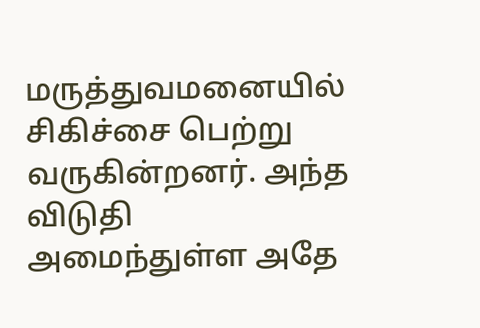மருத்துவமனையில் சிகிச்சை பெற்று வருகின்றனர். அந்த விடுதி அமைந்துள்ள அதே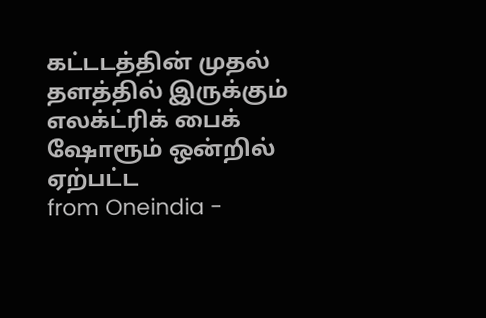கட்டடத்தின் முதல் தளத்தில் இருக்கும் எலக்ட்ரிக் பைக் ஷோரூம் ஒன்றில் ஏற்பட்ட
from Oneindia -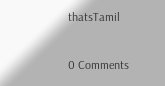thatsTamil

0 Comments